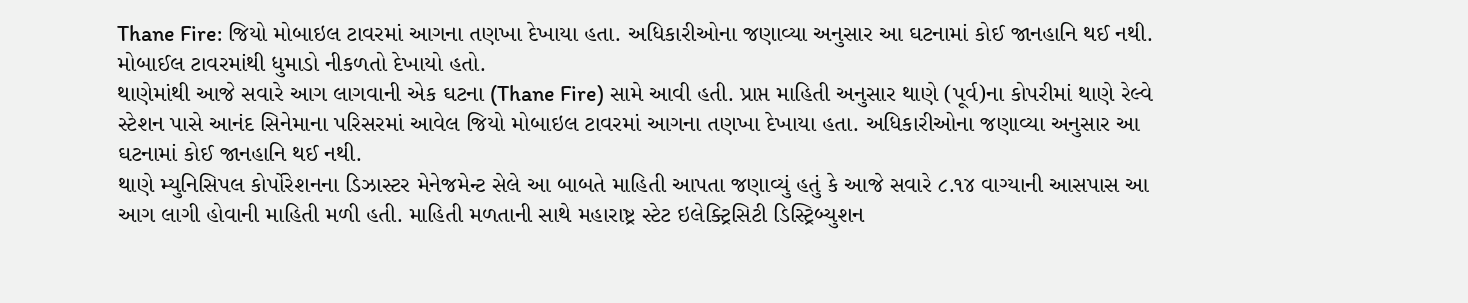Thane Fire: જિયો મોબાઇલ ટાવરમાં આગના તણખા દેખાયા હતા. અધિકારીઓના જણાવ્યા અનુસાર આ ઘટનામાં કોઈ જાનહાનિ થઈ નથી.
મોબાઈલ ટાવરમાંથી ધુમાડો નીકળતો દેખાયો હતો.
થાણેમાંથી આજે સવારે આગ લાગવાની એક ઘટના (Thane Fire) સામે આવી હતી. પ્રાપ્ત માહિતી અનુસાર થાણે (પૂર્વ)ના કોપરીમાં થાણે રેલ્વે સ્ટેશન પાસે આનંદ સિનેમાના પરિસરમાં આવેલ જિયો મોબાઇલ ટાવરમાં આગના તણખા દેખાયા હતા. અધિકારીઓના જણાવ્યા અનુસાર આ ઘટનામાં કોઈ જાનહાનિ થઈ નથી.
થાણે મ્યુનિસિપલ કોર્પોરેશનના ડિઝાસ્ટર મેનેજમેન્ટ સેલે આ બાબતે માહિતી આપતા જણાવ્યું હતું કે આજે સવારે ૮.૧૪ વાગ્યાની આસપાસ આ આગ લાગી હોવાની માહિતી મળી હતી. માહિતી મળતાની સાથે મહારાષ્ટ્ર સ્ટેટ ઇલેક્ટ્રિસિટી ડિસ્ટ્રિબ્યુશન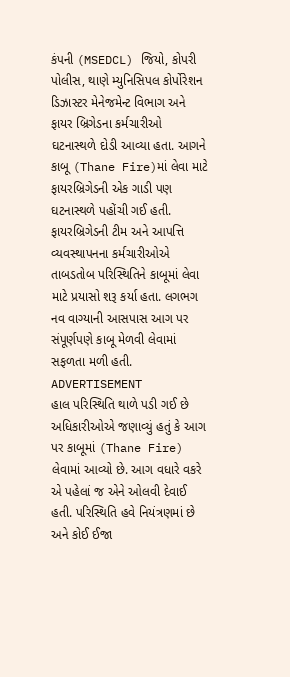કંપની (MSEDCL) જિયો, કોપરી પોલીસ, થાણે મ્યુનિસિપલ કોર્પોરેશન ડિઝાસ્ટર મેનેજમેન્ટ વિભાગ અને ફાયર બ્રિગેડના કર્મચારીઓ ઘટનાસ્થળે દોડી આવ્યા હતા. આગને કાબૂ (Thane Fire)માં લેવા માટે ફાયરબ્રિગેડની એક ગાડી પણ ઘટનાસ્થળે પહોંચી ગઈ હતી. ફાયરબ્રિગેડની ટીમ અને આપત્તિ વ્યવસ્થાપનના કર્મચારીઓએ તાબડતોબ પરિસ્થિતિને કાબૂમાં લેવા માટે પ્રયાસો શરૂ કર્યા હતા. લગભગ નવ વાગ્યાની આસપાસ આગ પર સંપૂર્ણપણે કાબૂ મેળવી લેવામાં સફળતા મળી હતી.
ADVERTISEMENT
હાલ પરિસ્થિતિ થાળે પડી ગઈ છે
અધિકારીઓએ જણાવ્યું હતું કે આગ પર કાબૂમાં (Thane Fire) લેવામાં આવ્યો છે. આગ વધારે વકરે એ પહેલાં જ એને ઓલવી દેવાઈ હતી. પરિસ્થિતિ હવે નિયંત્રણમાં છે અને કોઈ ઈજા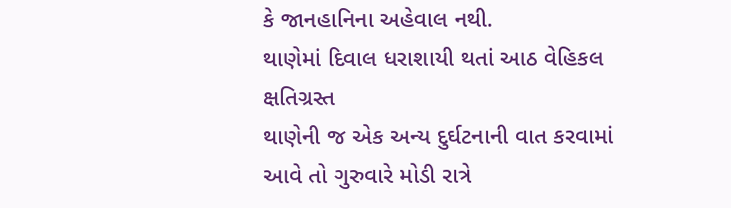કે જાનહાનિના અહેવાલ નથી.
થાણેમાં દિવાલ ધરાશાયી થતાં આઠ વેહિકલ ક્ષતિગ્રસ્ત
થાણેની જ એક અન્ય દુર્ઘટનાની વાત કરવામાં આવે તો ગુરુવારે મોડી રાત્રે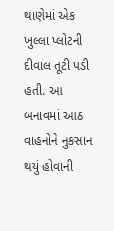થાણેમાં એક ખુલ્લા પ્લોટની દીવાલ તૂટી પડી હતી. આ બનાવમાં આઠ વાહનોને નુકસાન થયું હોવાની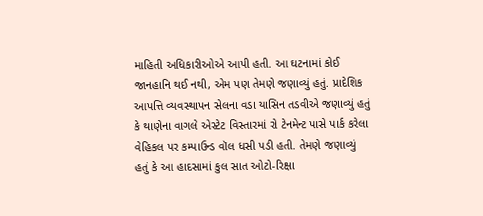માહિતી અધિકારીઓએ આપી હતી. આ ઘટનામાં કોઈ જાનહાનિ થઈ નથી, એમ પણ તેમણે જણાવ્યું હતું. પ્રાદેશિક આપત્તિ વ્યવસ્થાપન સેલના વડા યાસિન તડવીએ જણાવ્યું હતું કે થાણેના વાગલે એસ્ટેટ વિસ્તારમાં રો ટેનમેન્ટ પાસે પાર્ક કરેલા વેહિકલ પર કમ્પાઉન્ડ વૉલ ધસી પડી હતી. તેમણે જણાવ્યું હતું કે આ હાદસામાં કુલ સાત ઓટો-રિક્ષા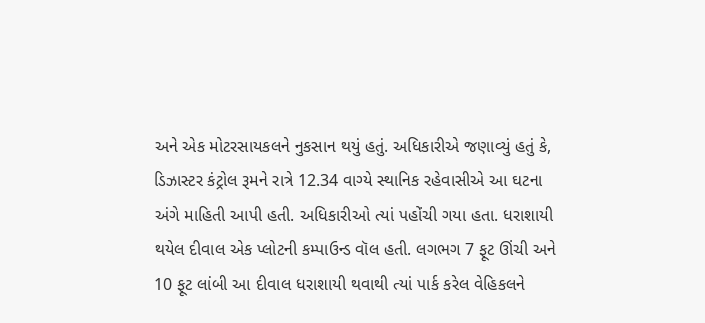અને એક મોટરસાયકલને નુકસાન થયું હતું. અધિકારીએ જણાવ્યું હતું કે, ડિઝાસ્ટર કંટ્રોલ રૂમને રાત્રે 12.34 વાગ્યે સ્થાનિક રહેવાસીએ આ ઘટના અંગે માહિતી આપી હતી. અધિકારીઓ ત્યાં પહોંચી ગયા હતા. ધરાશાયી થયેલ દીવાલ એક પ્લોટની કમ્પાઉન્ડ વૉલ હતી. લગભગ 7 ફૂટ ઊંચી અને 10 ફૂટ લાંબી આ દીવાલ ધરાશાયી થવાથી ત્યાં પાર્ક કરેલ વેહિકલને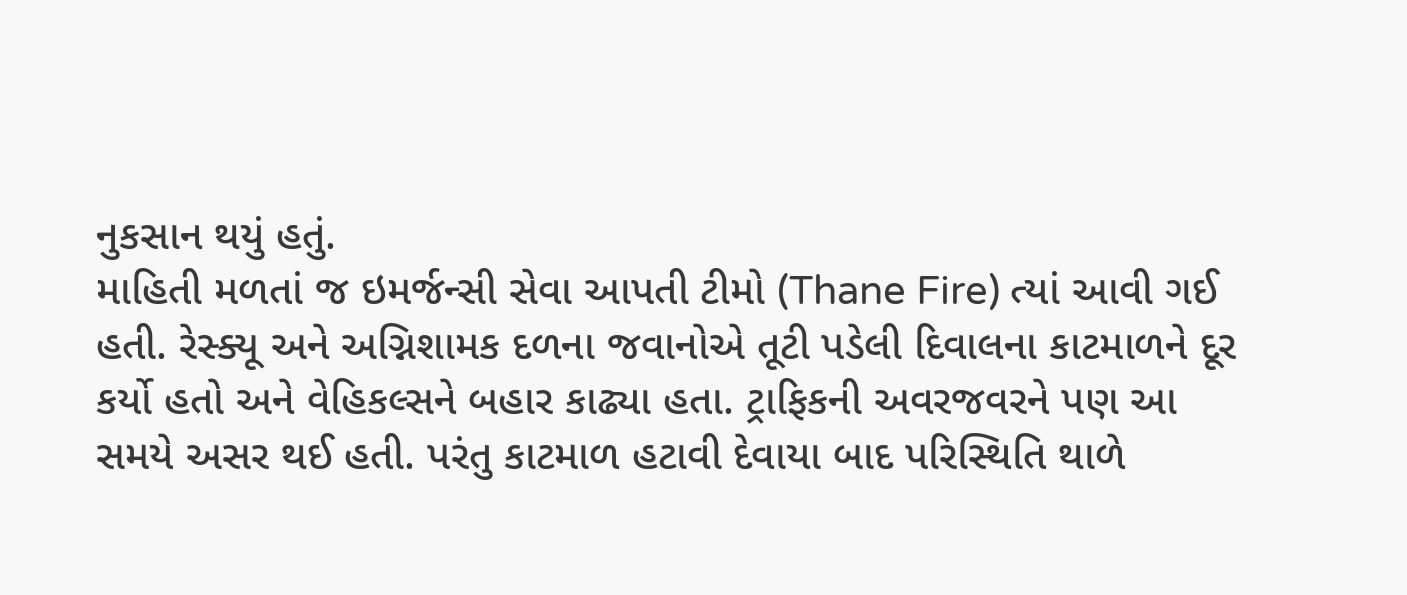નુકસાન થયું હતું.
માહિતી મળતાં જ ઇમર્જન્સી સેવા આપતી ટીમો (Thane Fire) ત્યાં આવી ગઈ હતી. રેસ્ક્યૂ અને અગ્નિશામક દળના જવાનોએ તૂટી પડેલી દિવાલના કાટમાળને દૂર કર્યો હતો અને વેહિકલ્સને બહાર કાઢ્યા હતા. ટ્રાફિકની અવરજવરને પણ આ સમયે અસર થઈ હતી. પરંતુ કાટમાળ હટાવી દેવાયા બાદ પરિસ્થિતિ થાળે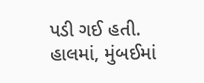પડી ગઈ હતી.
હાલમાં, મુંબઈમાં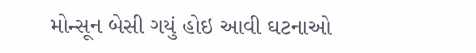મોન્સૂન બેસી ગયું હોઇ આવી ઘટનાઓ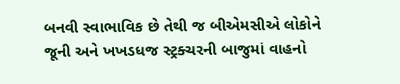બનવી સ્વાભાવિક છે તેથી જ બીએમસીએ લોકોને જૂની અને ખખડધજ સ્ટ્રક્ચરની બાજુમાં વાહનો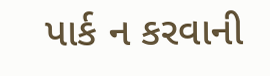પાર્ક ન કરવાની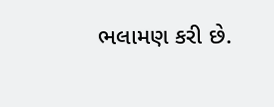ભલામણ કરી છે.